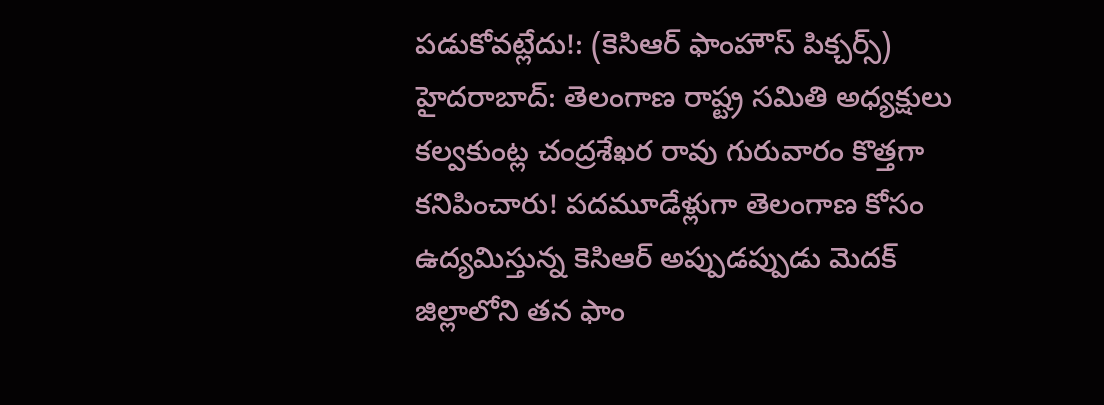పడుకోవట్లేదు!: (కెసిఆర్ ఫాంహౌస్ పిక్చర్స్)
హైదరాబాద్: తెలంగాణ రాష్ట్ర సమితి అధ్యక్షులు కల్వకుంట్ల చంద్రశేఖర రావు గురువారం కొత్తగా కనిపించారు! పదమూడేళ్లుగా తెలంగాణ కోసం ఉద్యమిస్తున్న కెసిఆర్ అప్పుడప్పుడు మెదక్ జిల్లాలోని తన ఫాం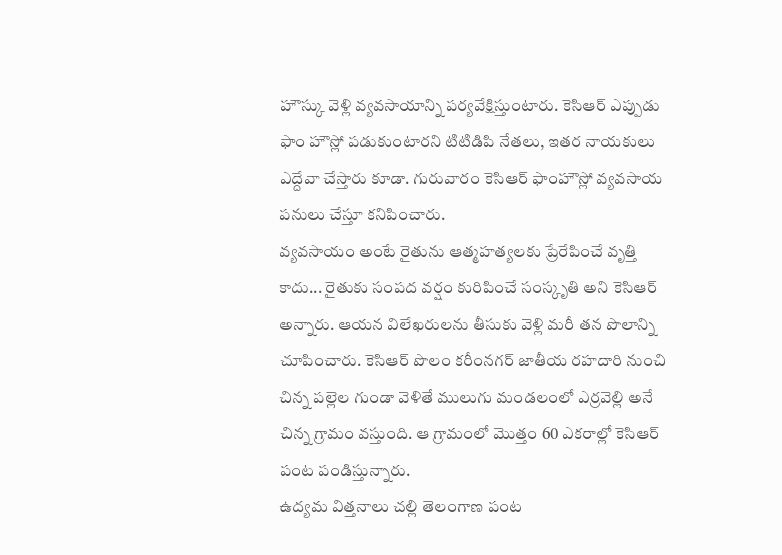హౌస్కు వెళ్లి వ్యవసాయాన్ని పర్యవేక్షిస్తుంటారు. కెసిఆర్ ఎప్పుడు ఫాం హౌస్లో పడుకుంటారని టిటిడిపి నేతలు, ఇతర నాయకులు ఎద్దేవా చేస్తారు కూడా. గురువారం కెసిఆర్ ఫాంహౌస్లో వ్యవసాయ పనులు చేస్తూ కనిపించారు.
వ్యవసాయం అంటే రైతును ఆత్మహత్యలకు ప్రేరేపించే వృత్తి కాదు... రైతుకు సంపద వర్షం కురిపించే సంస్కృతి అని కెసిఆర్ అన్నారు. ఆయన విలేఖరులను తీసుకు వెళ్లి మరీ తన పొలాన్ని చూపించారు. కెసిఆర్ పొలం కరీంనగర్ జాతీయ రహదారి నుంచి చిన్న పల్లెల గుండా వెళితే ములుగు మండలంలో ఎర్రవెల్లి అనే చిన్న గ్రామం వస్తుంది. ఆ గ్రామంలో మొత్తం 60 ఎకరాల్లో కెసిఆర్ పంట పండిస్తున్నారు.
ఉద్యమ విత్తనాలు చల్లి తెలంగాణ పంట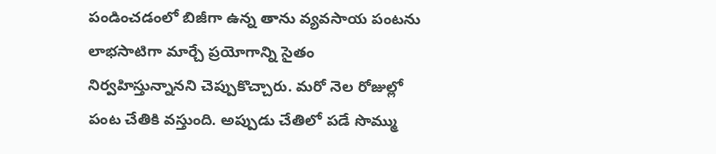పండించడంలో బిజీగా ఉన్న తాను వ్యవసాయ పంటను లాభసాటిగా మార్చే ప్రయోగాన్ని సైతం నిర్వహిస్తున్నానని చెప్పుకొచ్చారు. మరో నెల రోజుల్లో పంట చేతికి వస్తుంది. అప్పుడు చేతిలో పడే సొమ్ము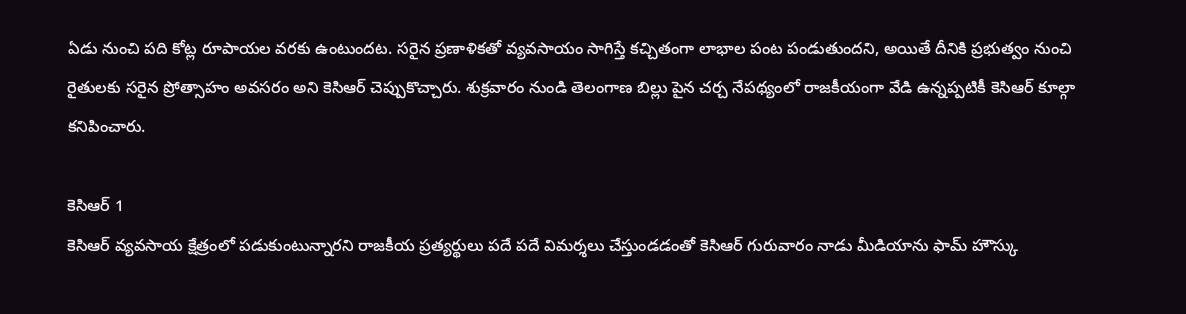ఏడు నుంచి పది కోట్ల రూపాయల వరకు ఉంటుందట. సరైన ప్రణాళికతో వ్యవసాయం సాగిస్తే కచ్చితంగా లాభాల పంట పండుతుందని, అయితే దీనికి ప్రభుత్వం నుంచి రైతులకు సరైన ప్రోత్సాహం అవసరం అని కెసిఆర్ చెప్పుకొచ్చారు. శుక్రవారం నుండి తెలంగాణ బిల్లు పైన చర్చ నేపథ్యంలో రాజకీయంగా వేడి ఉన్నప్పటికీ కెసిఆర్ కూల్గా కనిపించారు.

కెసిఆర్ 1
కెసిఆర్ వ్యవసాయ క్షేత్రంలో పడుకుంటున్నారని రాజకీయ ప్రత్యర్థులు పదే పదే విమర్శలు చేస్తుండడంతో కెసిఆర్ గురువారం నాడు మీడియాను ఫామ్ హౌస్కు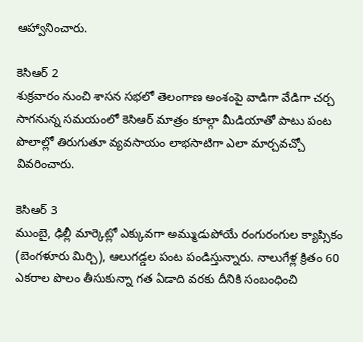ఆహ్వానించారు.

కెసిఆర్ 2
శుక్రవారం నుంచి శాసన సభలో తెలంగాణ అంశంపై వాడిగా వేడిగా చర్చ సాగనున్న సమయంలో కెసిఆర్ మాత్రం కూల్గా మీడియాతో పాటు పంట పొలాల్లో తిరుగుతూ వ్యవసాయం లాభసాటిగా ఎలా మార్చవచ్చో వివరించారు.

కెసిఆర్ 3
ముంబై, ఢిల్లీ మార్కెట్లో ఎక్కువగా అమ్ముడుపోయే రంగురంగుల క్యాప్సికం (బెంగళూరు మిర్చి), ఆలుగడ్డల పంట పండిస్తున్నారు. నాలుగేళ్ల క్రితం 60 ఎకరాల పొలం తీసుకున్నా గత ఏడాది వరకు దీనికి సంబంధించి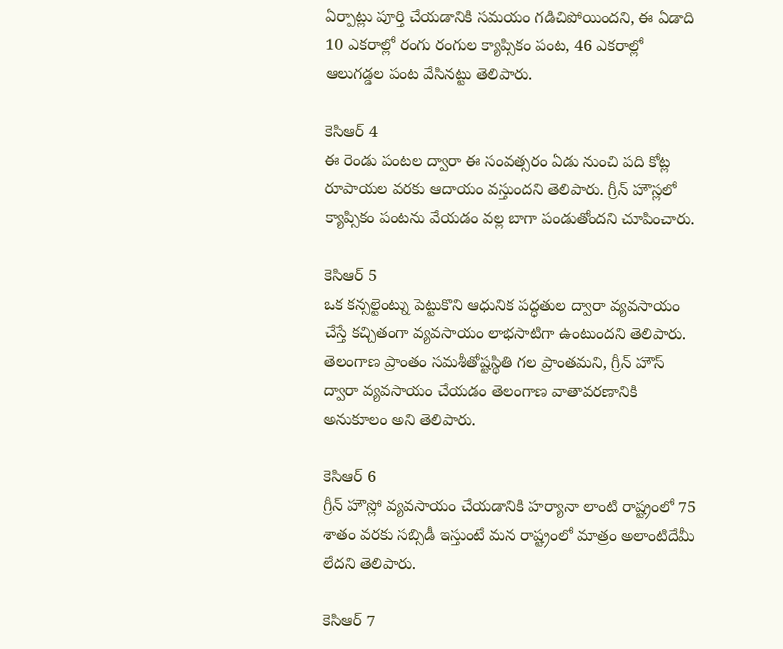ఏర్పాట్లు పూర్తి చేయడానికి సమయం గడిచిపోయిందని, ఈ ఏడాది 10 ఎకరాల్లో రంగు రంగుల క్యాప్సికం పంట, 46 ఎకరాల్లో ఆలుగడ్డల పంట వేసినట్టు తెలిపారు.

కెసిఆర్ 4
ఈ రెండు పంటల ద్వారా ఈ సంవత్సరం ఏడు నుంచి పది కోట్ల రూపాయల వరకు ఆదాయం వస్తుందని తెలిపారు. గ్రీన్ హౌస్లలో క్యాప్సికం పంటను వేయడం వల్ల బాగా పండుతోందని చూపించారు.

కెసిఆర్ 5
ఒక కన్సల్టెంట్ను పెట్టుకొని ఆధునిక పద్ధతుల ద్వారా వ్యవసాయం చేస్తే కచ్చితంగా వ్యవసాయం లాభసాటిగా ఉంటుందని తెలిపారు. తెలంగాణ ప్రాంతం సమశీతోష్టస్థితి గల ప్రాంతమని, గ్రీన్ హౌస్ ద్వారా వ్యవసాయం చేయడం తెలంగాణ వాతావరణానికి అనుకూలం అని తెలిపారు.

కెసిఆర్ 6
గ్రీన్ హౌస్లో వ్యవసాయం చేయడానికి హర్యానా లాంటి రాష్ట్రంలో 75 శాతం వరకు సబ్సిడీ ఇస్తుంటే మన రాష్ట్రంలో మాత్రం అలాంటిదేమీ లేదని తెలిపారు.

కెసిఆర్ 7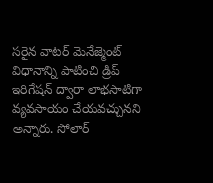సరైన వాటర్ మెనేజ్మెంట్ విధానాన్ని పాటించి డ్రిప్ ఇరిగేషన్ ద్వారా లాభసాటిగా వ్యవసాయం చేయవచ్చునని అన్నారు. సోలార్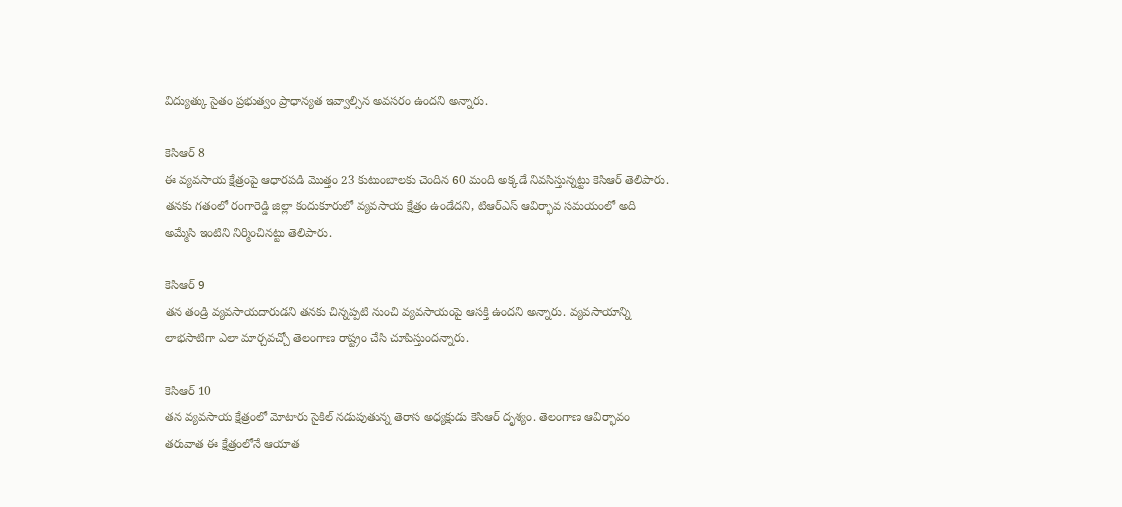విద్యుత్కు సైతం ప్రభుత్వం ప్రాధాన్యత ఇవ్వాల్సిన అవసరం ఉందని అన్నారు.

కెసిఆర్ 8
ఈ వ్యవసాయ క్షేత్రంపై ఆధారపడి మొత్తం 23 కుటుంబాలకు చెందిన 60 మంది అక్కడే నివసిస్తున్నట్టు కెసిఆర్ తెలిపారు. తనకు గతంలో రంగారెడ్డి జిల్లా కందుకూరులో వ్యవసాయ క్షేత్రం ఉండేదని, టిఆర్ఎస్ ఆవిర్భావ సమయంలో అది అమ్మేసి ఇంటిని నిర్మించినట్టు తెలిపారు.

కెసిఆర్ 9
తన తండ్రి వ్యవసాయదారుడని తనకు చిన్నప్పటి నుంచి వ్యవసాయంపై ఆసక్తి ఉందని అన్నారు. వ్యవసాయాన్ని లాభసాటిగా ఎలా మార్చవచ్చో తెలంగాణ రాష్ట్రం చేసి చూపిస్తుందన్నారు.

కెసిఆర్ 10
తన వ్యవసాయ క్షేత్రంలో మోటారు సైకిల్ నడుపుతున్న తెరాస అధ్యక్షుడు కెసిఆర్ దృశ్యం. తెలంగాణ ఆవిర్భావం
తరువాత ఈ క్షేత్రంలోనే ఆయాత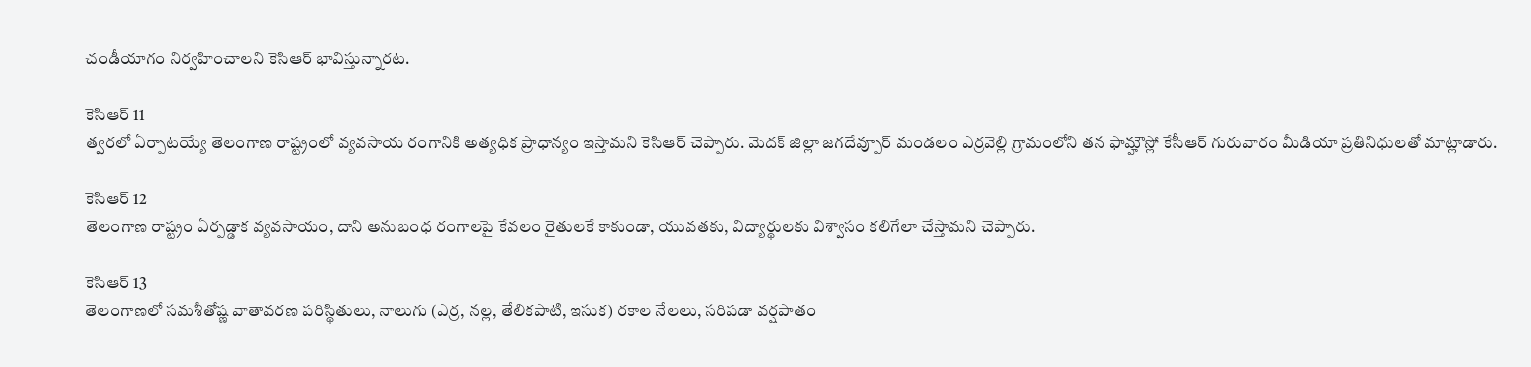చండీయాగం నిర్వహించాలని కెసిఆర్ భావిస్తున్నారట.

కెసిఆర్ 11
త్వరలో ఏర్పాటయ్యే తెలంగాణ రాష్ట్రంలో వ్యవసాయ రంగానికి అత్యధిక ప్రాధాన్యం ఇస్తామని కెసిఆర్ చెప్పారు. మెదక్ జిల్లా జగదేవ్పూర్ మండలం ఎర్రవెల్లి గ్రామంలోని తన ఫామ్హౌస్లో కేసీఆర్ గురువారం మీడియా ప్రతినిధులతో మాట్లాడారు.

కెసిఆర్ 12
తెలంగాణ రాష్ట్రం ఏర్పడ్డాక వ్యవసాయం, దాని అనుబంధ రంగాలపై కేవలం రైతులకే కాకుండా, యువతకు, విద్యార్థులకు విశ్వాసం కలిగేలా చేస్తామని చెప్పారు.

కెసిఆర్ 13
తెలంగాణలో సమశీతోష్ణ వాతావరణ పరిస్థితులు, నాలుగు (ఎర్ర, నల్ల, తేలికపాటి, ఇసుక) రకాల నేలలు, సరిపడా వర్షపాతం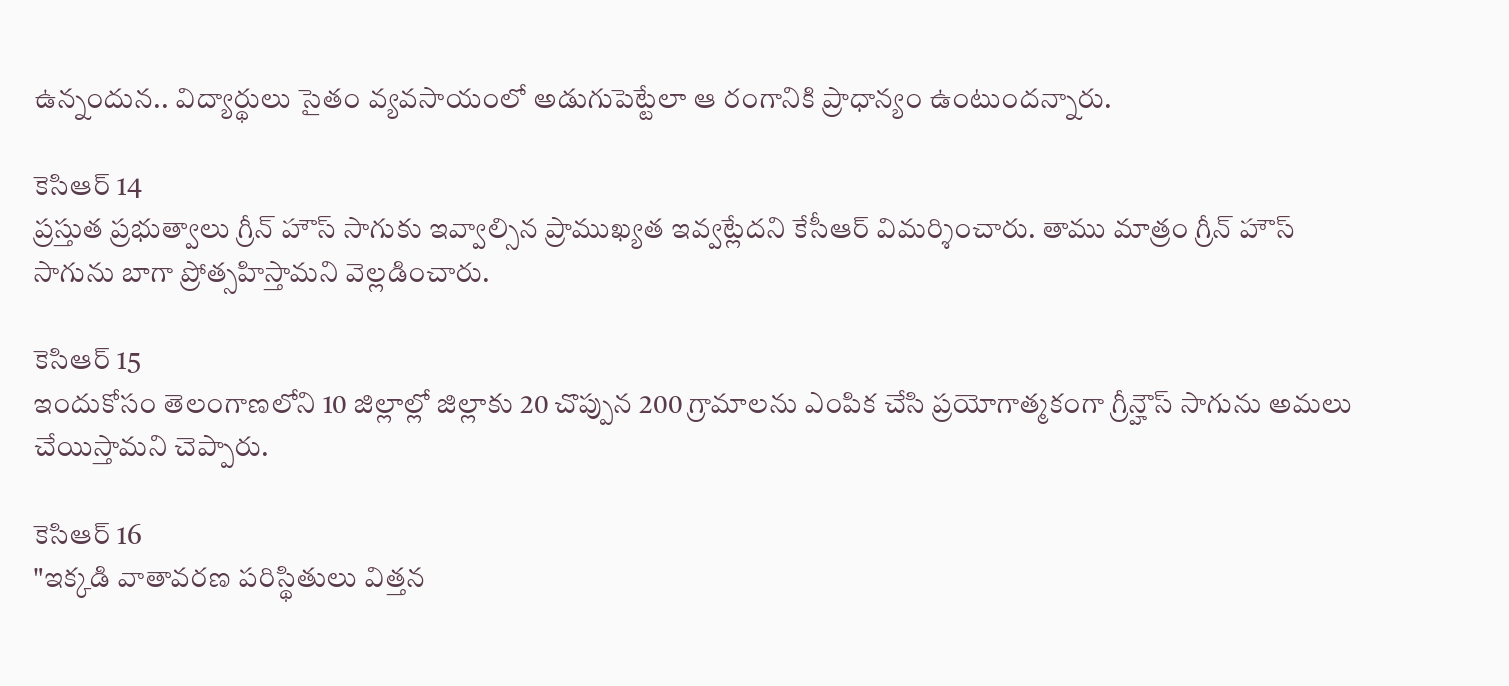ఉన్నందున.. విద్యార్థులు సైతం వ్యవసాయంలో అడుగుపెట్టేలా ఆ రంగానికి ప్రాధాన్యం ఉంటుందన్నారు.

కెసిఆర్ 14
ప్రస్తుత ప్రభుత్వాలు గ్రీన్ హౌస్ సాగుకు ఇవ్వాల్సిన ప్రాముఖ్యత ఇవ్వట్లేదని కేసీఆర్ విమర్శించారు. తాము మాత్రం గ్రీన్ హౌస్ సాగును బాగా ప్రోత్సహిస్తామని వెల్లడించారు.

కెసిఆర్ 15
ఇందుకోసం తెలంగాణలోని 10 జిల్లాల్లో జిల్లాకు 20 చొప్పున 200 గ్రామాలను ఎంపిక చేసి ప్రయోగాత్మకంగా గ్రీన్హౌస్ సాగును అమలు చేయిస్తామని చెప్పారు.

కెసిఆర్ 16
"ఇక్కడి వాతావరణ పరిస్థితులు విత్తన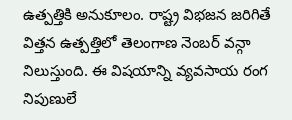ఉత్పత్తికి అనుకూలం. రాష్ట్ర విభజన జరిగితే విత్తన ఉత్పత్తిలో తెలంగాణ నెంబర్ వన్గా నిలుస్తుంది. ఈ విషయాన్ని వ్యవసాయ రంగ నిపుణులే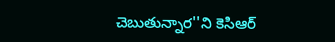చెబుతున్నార''ని కెసిఆర్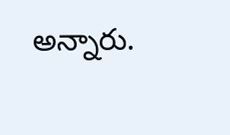అన్నారు.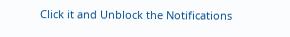Click it and Unblock the Notifications